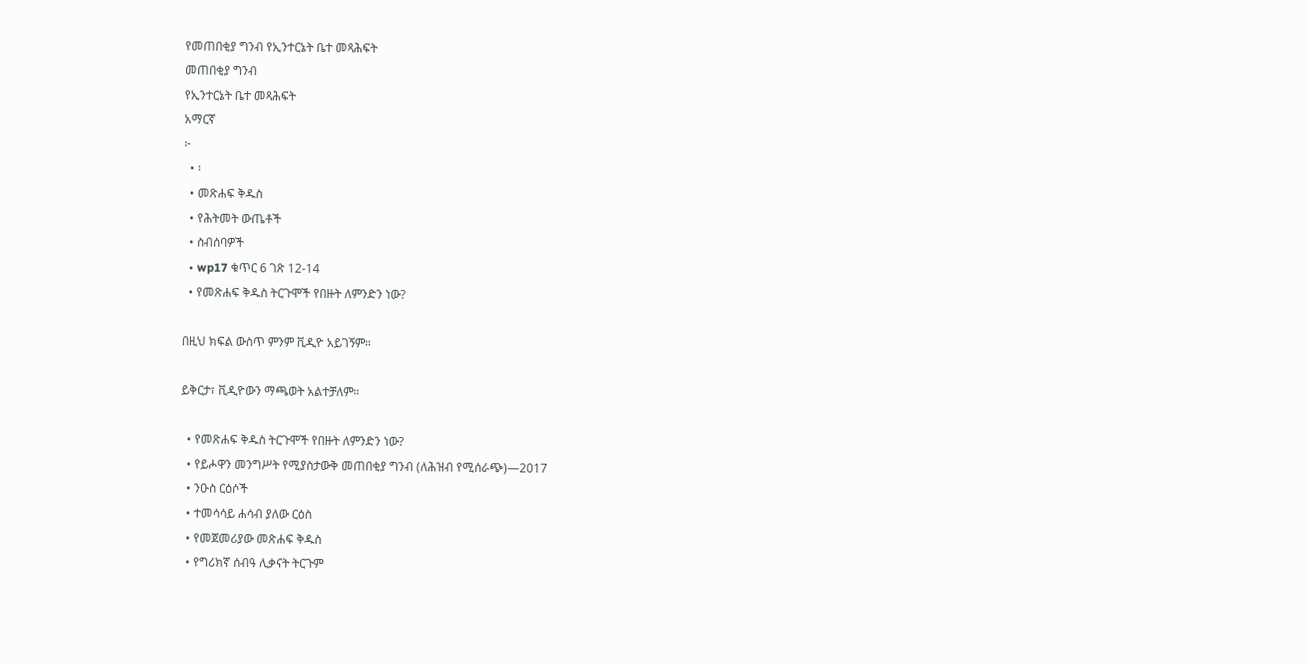የመጠበቂያ ግንብ የኢንተርኔት ቤተ መጻሕፍት
መጠበቂያ ግንብ
የኢንተርኔት ቤተ መጻሕፍት
አማርኛ
፦
  • ፡
  • መጽሐፍ ቅዱስ
  • የሕትመት ውጤቶች
  • ስብሰባዎች
  • wp17 ቁጥር 6 ገጽ 12-14
  • የመጽሐፍ ቅዱስ ትርጉሞች የበዙት ለምንድን ነው?

በዚህ ክፍል ውስጥ ምንም ቪዲዮ አይገኝም።

ይቅርታ፣ ቪዲዮውን ማጫወት አልተቻለም።

  • የመጽሐፍ ቅዱስ ትርጉሞች የበዙት ለምንድን ነው?
  • የይሖዋን መንግሥት የሚያስታውቅ መጠበቂያ ግንብ (ለሕዝብ የሚሰራጭ)—2017
  • ንዑስ ርዕሶች
  • ተመሳሳይ ሐሳብ ያለው ርዕስ
  • የመጀመሪያው መጽሐፍ ቅዱስ
  • የግሪክኛ ሰብዓ ሊቃናት ትርጉም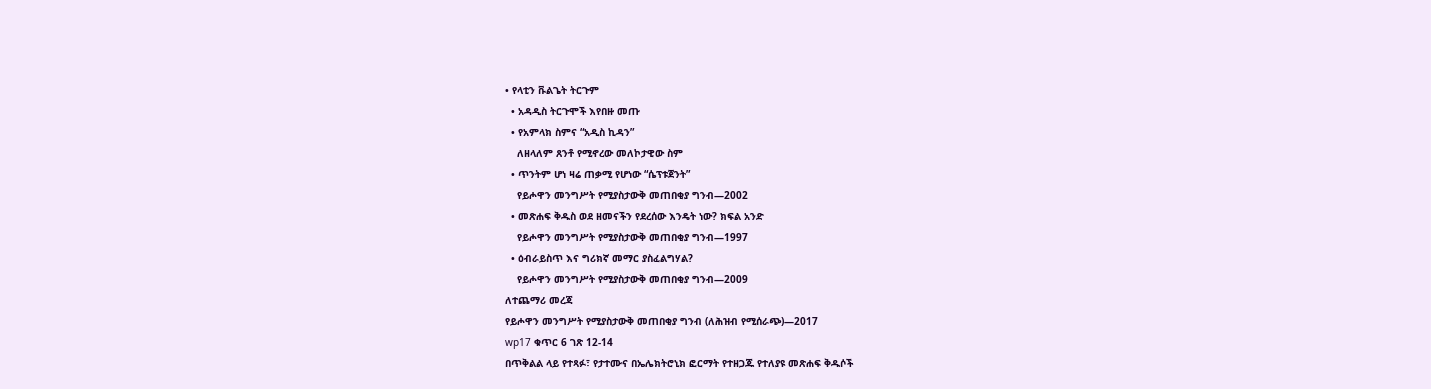• የላቲን ቩልጌት ትርጉም
  • አዳዲስ ትርጉሞች እየበዙ መጡ
  • የአምላክ ስምና “አዲስ ኪዳን”
    ለዘላለም ጸንቶ የሚኖረው መለኮታዊው ስም
  • ጥንትም ሆነ ዛሬ ጠቃሚ የሆነው “ሴፕቱጀንት”
    የይሖዋን መንግሥት የሚያስታውቅ መጠበቂያ ግንብ—2002
  • መጽሐፍ ቅዱስ ወደ ዘመናችን የደረሰው እንዴት ነው? ክፍል አንድ
    የይሖዋን መንግሥት የሚያስታውቅ መጠበቂያ ግንብ—1997
  • ዕብራይስጥ እና ግሪክኛ መማር ያስፈልግሃል?
    የይሖዋን መንግሥት የሚያስታውቅ መጠበቂያ ግንብ—2009
ለተጨማሪ መረጃ
የይሖዋን መንግሥት የሚያስታውቅ መጠበቂያ ግንብ (ለሕዝብ የሚሰራጭ)—2017
wp17 ቁጥር 6 ገጽ 12-14
በጥቅልል ላይ የተጻፉ፣ የታተሙና በኤሌክትሮኒክ ፎርማት የተዘጋጁ የተለያዩ መጽሐፍ ቅዱሶች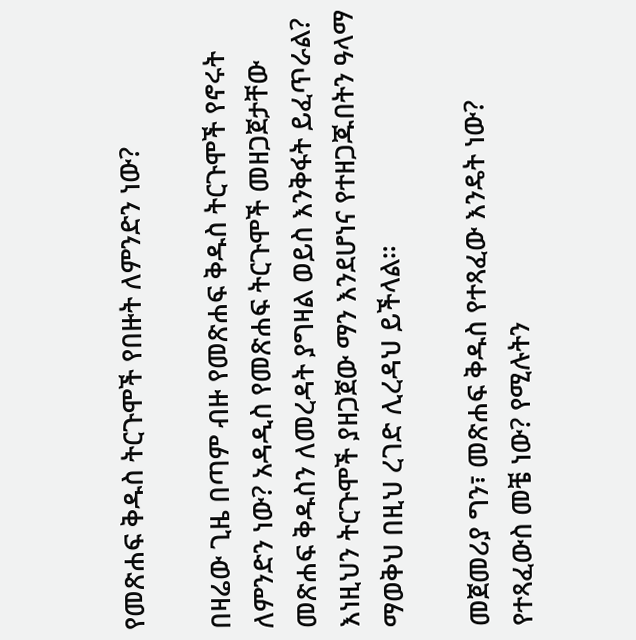የመጽሐፍ ቅዱስ ትርጉሞች የበዙት ለምንድን ነው?

በዛሬው ጊዜ በጣም ብዙ የመጽሐፍ ቅዱስ ትርጉሞች የኖሩት ለምንድን ነው? አዳዲስ የመጽሐፍ ትርጉሞች መዘጋጀታቸው መጽሐፍ ቅዱስን ለመረዳት ያግዛል ወይስ እንቅፋት ይፈጥራል? እነዚህን ትርጉሞች ያዘጋጀው ማን እንደሆነና የተዘጋጁበትን ዓላማ ማወቅህ በዚህ ረገድ ሊረዳህ ይችላል።

መጀመሪያ ግን፣ መጽሐፍ ቅዱስ የተጻፈው እንዴት ነው? የተጻፈውስ መቼ ነው? የሚሉትን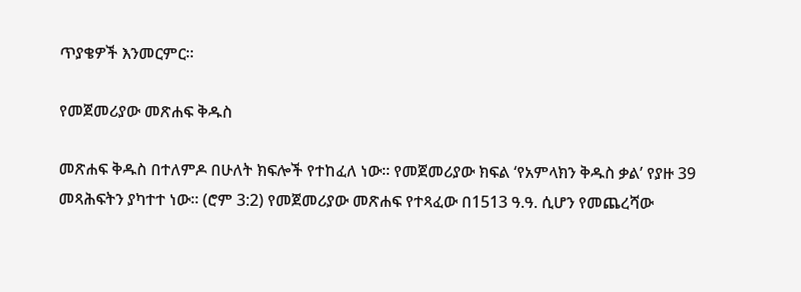ጥያቄዎች እንመርምር።

የመጀመሪያው መጽሐፍ ቅዱስ

መጽሐፍ ቅዱስ በተለምዶ በሁለት ክፍሎች የተከፈለ ነው። የመጀመሪያው ክፍል ‘የአምላክን ቅዱስ ቃል’ የያዙ 39 መጻሕፍትን ያካተተ ነው። (ሮም 3:2) የመጀመሪያው መጽሐፍ የተጻፈው በ1513 ዓ.ዓ. ሲሆን የመጨረሻው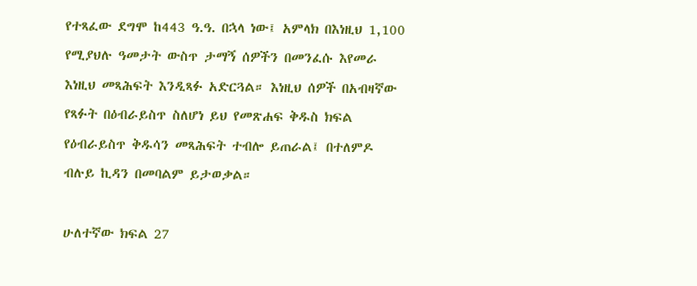የተጻፈው ደግሞ ከ443 ዓ.ዓ. በኋላ ነው፤ አምላክ በእነዚህ 1,100 የሚያህሉ ዓመታት ውስጥ ታማኝ ሰዎችን በመንፈሱ እየመራ እነዚህ መጻሕፍት እንዲጻፉ አድርጓል። እነዚህ ሰዎች በአብዛኛው የጻፉት በዕብራይስጥ ስለሆነ ይህ የመጽሐፍ ቅዱስ ክፍል የዕብራይስጥ ቅዱሳን መጻሕፍት ተብሎ ይጠራል፤ በተለምዶ ብሉይ ኪዳን በመባልም ይታወቃል።

ሁለተኛው ክፍል 27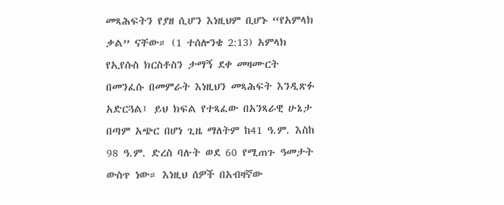መጻሕፍትን የያዘ ሲሆን እነዚህም ቢሆኑ “የአምላክ ቃል” ናቸው። (1 ተሰሎንቄ 2:13) አምላክ የኢየሱስ ክርስቶስን ታማኝ ደቀ መዛሙርት በመንፈሱ በመምራት እነዚህን መጻሕፍት እንዲጽፉ አድርጓል፤ ይህ ክፍል የተጻፈው በአንጻራዊ ሁኔታ በጣም አጭር በሆነ ጊዜ ማለትም ከ41 ዓ.ም. እስከ 98 ዓ.ም. ድረስ ባሉት ወደ 60 የሚጠጉ ዓመታት ውስጥ ነው። እነዚህ ሰዎች በአብዛኛው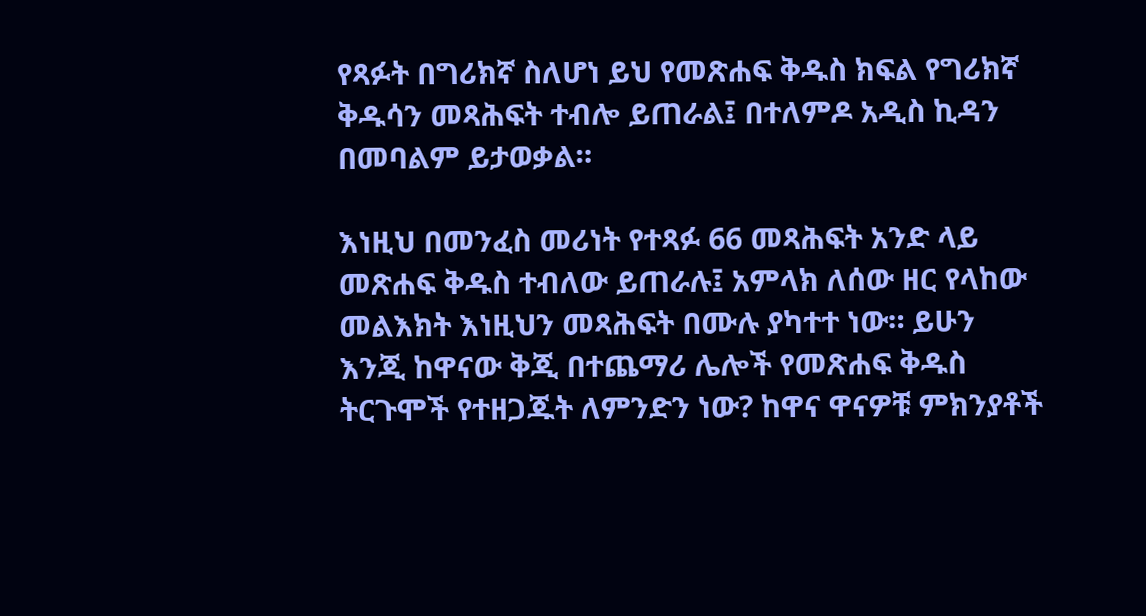የጻፉት በግሪክኛ ስለሆነ ይህ የመጽሐፍ ቅዱስ ክፍል የግሪክኛ ቅዱሳን መጻሕፍት ተብሎ ይጠራል፤ በተለምዶ አዲስ ኪዳን በመባልም ይታወቃል።

እነዚህ በመንፈስ መሪነት የተጻፉ 66 መጻሕፍት አንድ ላይ መጽሐፍ ቅዱስ ተብለው ይጠራሉ፤ አምላክ ለሰው ዘር የላከው መልእክት እነዚህን መጻሕፍት በሙሉ ያካተተ ነው። ይሁን እንጂ ከዋናው ቅጂ በተጨማሪ ሌሎች የመጽሐፍ ቅዱስ ትርጉሞች የተዘጋጁት ለምንድን ነው? ከዋና ዋናዎቹ ምክንያቶች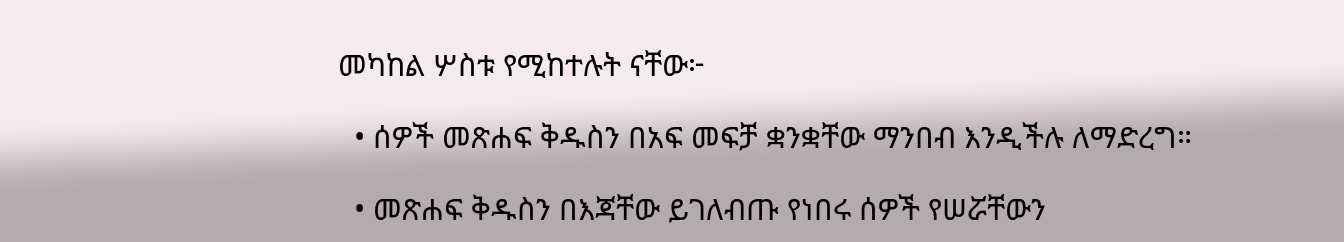መካከል ሦስቱ የሚከተሉት ናቸው፦

  • ሰዎች መጽሐፍ ቅዱስን በአፍ መፍቻ ቋንቋቸው ማንበብ እንዲችሉ ለማድረግ።

  • መጽሐፍ ቅዱስን በእጃቸው ይገለብጡ የነበሩ ሰዎች የሠሯቸውን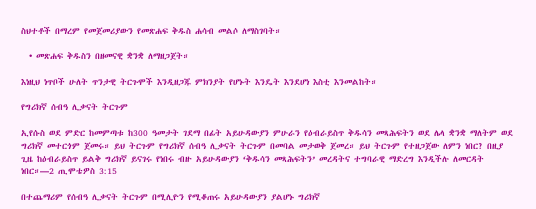ስህተቶች በማረም የመጀመሪያውን የመጽሐፍ ቅዱስ ሐሳብ መልሶ ለማስገባት።

  • መጽሐፍ ቅዱስን በዘመናዊ ቋንቋ ለማዘጋጀት።

እነዚህ ነጥቦች ሁለት ጥንታዊ ትርጉሞች እንዲዘጋጁ ምክንያት የሆኑት እንዴት እንደሆነ እስቲ እንመልከት።

የግሪክኛ ሰብዓ ሊቃናት ትርጉም

ኢየሱስ ወደ ምድር ከመምጣቱ ከ300 ዓመታት ገደማ በፊት አይሁዳውያን ምሁራን የዕብራይስጥ ቅዱሳን መጻሕፍትን ወደ ሌላ ቋንቋ ማለትም ወደ ግሪክኛ መተርጎም ጀመሩ። ይህ ትርጉም የግሪክኛ ሰብዓ ሊቃናት ትርጉም በመባል መታወቅ ጀመረ። ይህ ትርጉም የተዘጋጀው ለምን ነበር? በዚያ ጊዜ ከዕብራይስጥ ይልቅ ግሪክኛ ይናገሩ የነበሩ ብዙ አይሁዳውያን ‘ቅዱሳን መጻሕፍትን’ መረዳትና ተግባራዊ ማድረግ እንዲችሉ ለመርዳት ነበር።—2 ጢሞቴዎስ 3:15

በተጨማሪም የሰብዓ ሊቃናት ትርጉም በሚሊዮን የሚቆጠሩ አይሁዳውያን ያልሆኑ ግሪክኛ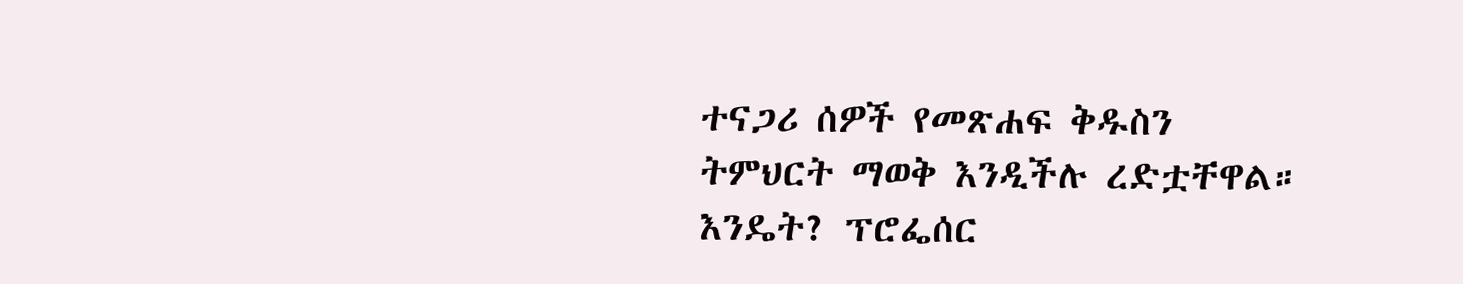ተናጋሪ ሰዎች የመጽሐፍ ቅዱስን ትምህርት ማወቅ እንዲችሉ ረድቷቸዋል። እንዴት? ፕሮፌሰር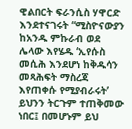ዊልበርት ፍራንሲስ ሃዋርድ እንደተናገሩት “ሚስዮናውያን ከአንዱ ምኩራብ ወደ ሌላው እየሄዱ ‘ኢየሱስ መሲሕ እንደሆነ ከቅዱሳን መጻሕፍት ማስረጃ እየጠቀሱ የሚያብራሩት’ ይህንን ትርጉም ተጠቅመው ነበር፤ በመሆኑም ይህ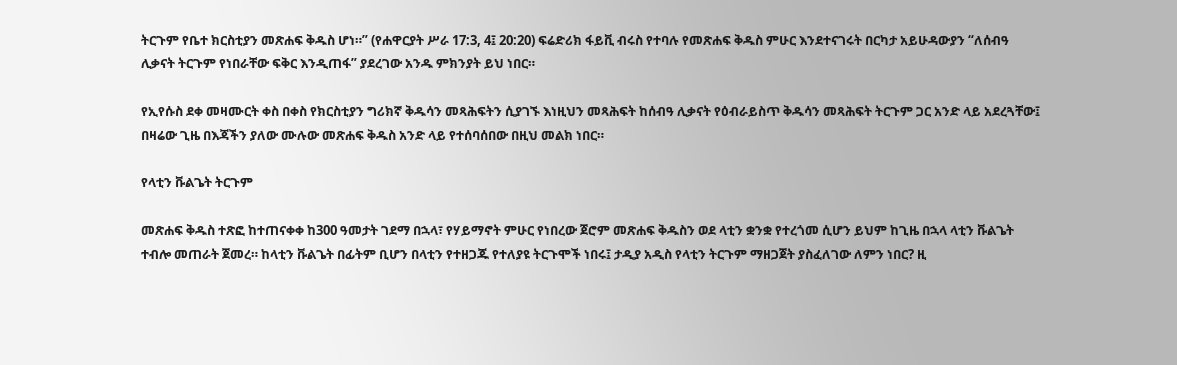ትርጉም የቤተ ክርስቲያን መጽሐፍ ቅዱስ ሆነ።” (የሐዋርያት ሥራ 17:3, 4፤ 20:20) ፍሬድሪክ ፋይቪ ብሩስ የተባሉ የመጽሐፍ ቅዱስ ምሁር እንደተናገሩት በርካታ አይሁዳውያን “ለሰብዓ ሊቃናት ትርጉም የነበራቸው ፍቅር እንዲጠፋ” ያደረገው አንዱ ምክንያት ይህ ነበር።

የኢየሱስ ደቀ መዛሙርት ቀስ በቀስ የክርስቲያን ግሪክኛ ቅዱሳን መጻሕፍትን ሲያገኙ እነዚህን መጻሕፍት ከሰብዓ ሊቃናት የዕብራይስጥ ቅዱሳን መጻሕፍት ትርጉም ጋር አንድ ላይ አደረጓቸው፤ በዛሬው ጊዜ በእጃችን ያለው ሙሉው መጽሐፍ ቅዱስ አንድ ላይ የተሰባሰበው በዚህ መልክ ነበር።

የላቲን ቩልጌት ትርጉም

መጽሐፍ ቅዱስ ተጽፎ ከተጠናቀቀ ከ300 ዓመታት ገደማ በኋላ፣ የሃይማኖት ምሁር የነበረው ጀሮም መጽሐፍ ቅዱስን ወደ ላቲን ቋንቋ የተረጎመ ሲሆን ይህም ከጊዜ በኋላ ላቲን ቩልጌት ተብሎ መጠራት ጀመረ። ከላቲን ቩልጌት በፊትም ቢሆን በላቲን የተዘጋጁ የተለያዩ ትርጉሞች ነበሩ፤ ታዲያ አዲስ የላቲን ትርጉም ማዘጋጀት ያስፈለገው ለምን ነበር? ዚ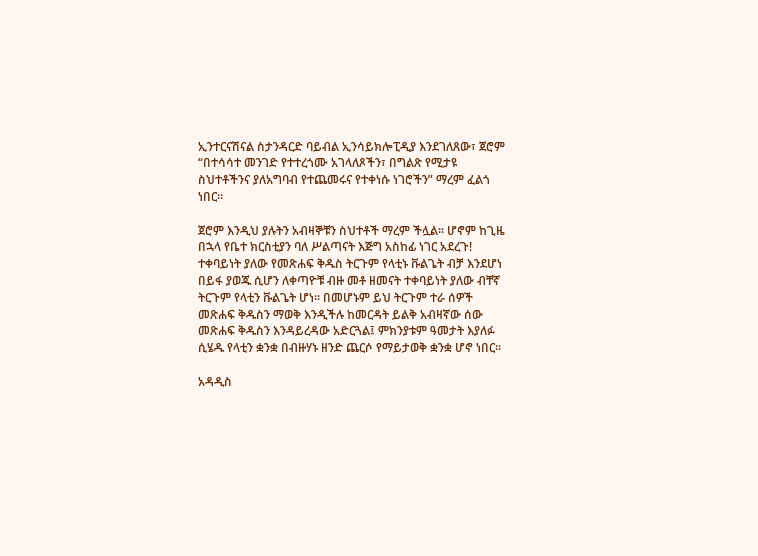ኢንተርናሽናል ስታንዳርድ ባይብል ኢንሳይክሎፒዲያ እንደገለጸው፣ ጀሮም “በተሳሳተ መንገድ የተተረጎሙ አገላለጾችን፣ በግልጽ የሚታዩ ስህተቶችንና ያለአግባብ የተጨመሩና የተቀነሱ ነገሮችን” ማረም ፈልጎ ነበር።

ጀሮም እንዲህ ያሉትን አብዛኞቹን ስህተቶች ማረም ችሏል። ሆኖም ከጊዜ በኋላ የቤተ ክርስቲያን ባለ ሥልጣናት እጅግ አስከፊ ነገር አደረጉ! ተቀባይነት ያለው የመጽሐፍ ቅዱስ ትርጉም የላቲኑ ቩልጌት ብቻ እንደሆነ በይፋ ያወጁ ሲሆን ለቀጣዮቹ ብዙ መቶ ዘመናት ተቀባይነት ያለው ብቸኛ ትርጉም የላቲን ቩልጌት ሆነ። በመሆኑም ይህ ትርጉም ተራ ሰዎች መጽሐፍ ቅዱስን ማወቅ እንዲችሉ ከመርዳት ይልቅ አብዛኛው ሰው መጽሐፍ ቅዱስን እንዳይረዳው አድርጓል፤ ምክንያቱም ዓመታት እያለፉ ሲሄዱ የላቲን ቋንቋ በብዙሃኑ ዘንድ ጨርሶ የማይታወቅ ቋንቋ ሆኖ ነበር።

አዳዲስ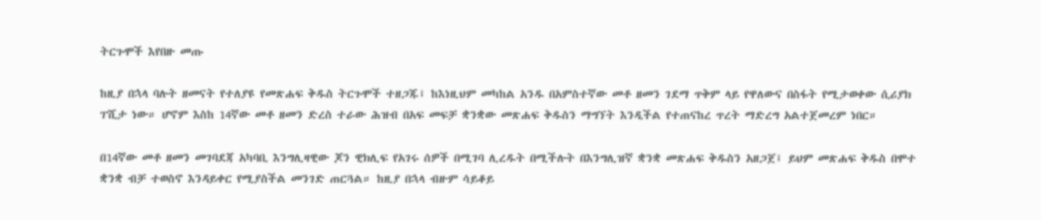ትርጉሞች እየበዙ መጡ

ከዚያ በኋላ ባሉት ዘመናት የተለያዩ የመጽሐፍ ቅዱስ ትርጉሞች ተዘጋጁ፤ ከእነዚህም መካከል አንዱ በአምስተኛው መቶ ዘመን ገደማ ጥቅም ላይ የዋለውና በስፋት የሚታወቀው ሲሪያክ ፐሺታ ነው። ሆኖም እስከ 14ኛው መቶ ዘመን ድረስ ተራው ሕዝብ በአፍ መፍቻ ቋንቋው መጽሐፍ ቅዱስን ማግኘት እንዲችል የተጠናከረ ጥረት ማድረግ አልተጀመረም ነበር።

በ14ኛው መቶ ዘመን መገባደጃ አካባቢ እንግሊዛዊው ጆን ዊክሊፍ የአገሩ ሰዎች በሚገባ ሊረዱት በሚችሉት በእንግሊዝኛ ቋንቋ መጽሐፍ ቅዱስን አዘጋጀ፤ ይህም መጽሐፍ ቅዱስ በሞተ ቋንቋ ብቻ ተወስኖ እንዳይቀር የሚያስችል መንገድ ጠርጓል። ከዚያ በኋላ ብዙም ሳይቆይ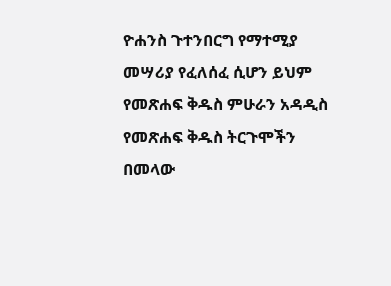ዮሐንስ ጉተንበርግ የማተሚያ መሣሪያ የፈለሰፈ ሲሆን ይህም የመጽሐፍ ቅዱስ ምሁራን አዳዲስ የመጽሐፍ ቅዱስ ትርጉሞችን በመላው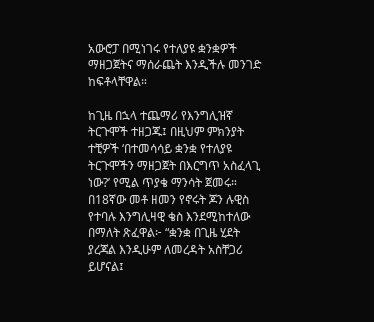አውሮፓ በሚነገሩ የተለያዩ ቋንቋዎች ማዘጋጀትና ማሰራጨት እንዲችሉ መንገድ ከፍቶላቸዋል።

ከጊዜ በኋላ ተጨማሪ የእንግሊዝኛ ትርጉሞች ተዘጋጁ፤ በዚህም ምክንያት ተቺዎች ‘በተመሳሳይ ቋንቋ የተለያዩ ትርጉሞችን ማዘጋጀት በእርግጥ አስፈላጊ ነው?’ የሚል ጥያቄ ማንሳት ጀመሩ። በ18ኛው መቶ ዘመን የኖሩት ጆን ሉዊስ የተባሉ እንግሊዛዊ ቄስ እንደሚከተለው በማለት ጽፈዋል፦ “ቋንቋ በጊዜ ሂደት ያረጃል እንዲሁም ለመረዳት አስቸጋሪ ይሆናል፤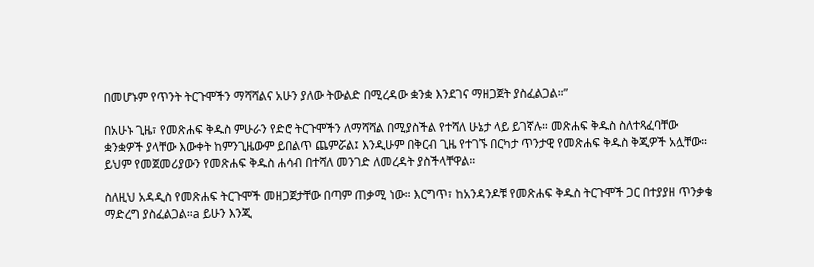በመሆኑም የጥንት ትርጉሞችን ማሻሻልና አሁን ያለው ትውልድ በሚረዳው ቋንቋ እንደገና ማዘጋጀት ያስፈልጋል።”

በአሁኑ ጊዜ፣ የመጽሐፍ ቅዱስ ምሁራን የድሮ ትርጉሞችን ለማሻሻል በሚያስችል የተሻለ ሁኔታ ላይ ይገኛሉ። መጽሐፍ ቅዱስ ስለተጻፈባቸው ቋንቋዎች ያላቸው እውቀት ከምንጊዜውም ይበልጥ ጨምሯል፤ እንዲሁም በቅርብ ጊዜ የተገኙ በርካታ ጥንታዊ የመጽሐፍ ቅዱስ ቅጂዎች አሏቸው። ይህም የመጀመሪያውን የመጽሐፍ ቅዱስ ሐሳብ በተሻለ መንገድ ለመረዳት ያስችላቸዋል።

ስለዚህ አዳዲስ የመጽሐፍ ትርጉሞች መዘጋጀታቸው በጣም ጠቃሚ ነው። እርግጥ፣ ከአንዳንዶቹ የመጽሐፍ ቅዱስ ትርጉሞች ጋር በተያያዘ ጥንቃቄ ማድረግ ያስፈልጋል።a ይሁን እንጂ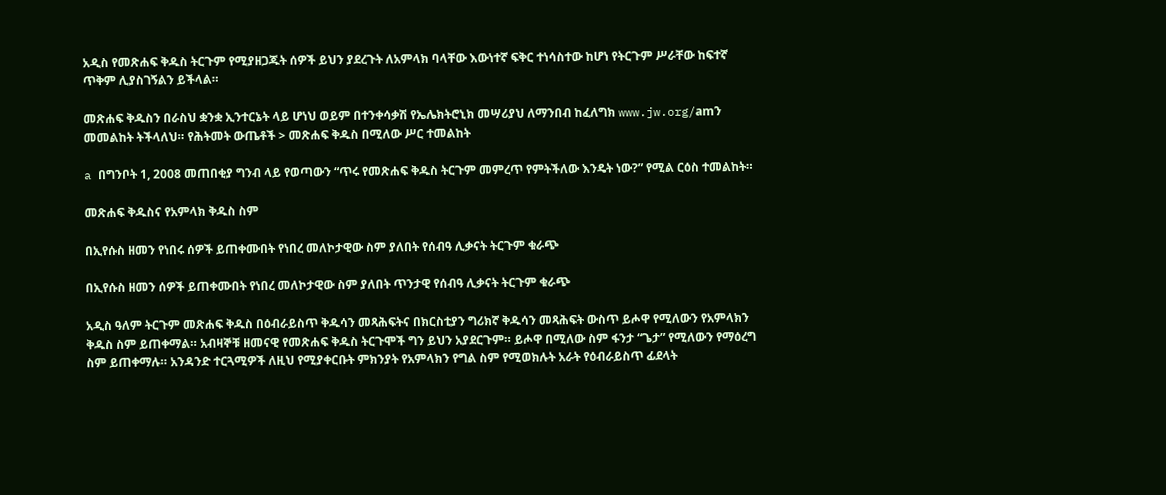አዲስ የመጽሐፍ ቅዱስ ትርጉም የሚያዘጋጁት ሰዎች ይህን ያደረጉት ለአምላክ ባላቸው እውነተኛ ፍቅር ተነሳስተው ከሆነ የትርጉም ሥራቸው ከፍተኛ ጥቅም ሊያስገኝልን ይችላል።

መጽሐፍ ቅዱስን በራስህ ቋንቋ ኢንተርኔት ላይ ሆነህ ወይም በተንቀሳቃሽ የኤሌክትሮኒክ መሣሪያህ ለማንበብ ከፈለግክ www.jw.org/amን መመልከት ትችላለህ። የሕትመት ውጤቶች > መጽሐፍ ቅዱስ በሚለው ሥር ተመልከት

a በግንቦት 1, 2008 መጠበቂያ ግንብ ላይ የወጣውን “ጥሩ የመጽሐፍ ቅዱስ ትርጉም መምረጥ የምትችለው እንዴት ነው?” የሚል ርዕስ ተመልከት።

መጽሐፍ ቅዱስና የአምላክ ቅዱስ ስም

በኢየሱስ ዘመን የነበሩ ሰዎች ይጠቀሙበት የነበረ መለኮታዊው ስም ያለበት የሰብዓ ሊቃናት ትርጉም ቁራጭ

በኢየሱስ ዘመን ሰዎች ይጠቀሙበት የነበረ መለኮታዊው ስም ያለበት ጥንታዊ የሰብዓ ሊቃናት ትርጉም ቁራጭ

አዲስ ዓለም ትርጉም መጽሐፍ ቅዱስ በዕብራይስጥ ቅዱሳን መጻሕፍትና በክርስቲያን ግሪክኛ ቅዱሳን መጻሕፍት ውስጥ ይሖዋ የሚለውን የአምላክን ቅዱስ ስም ይጠቀማል። አብዛኞቹ ዘመናዊ የመጽሐፍ ቅዱስ ትርጉሞች ግን ይህን አያደርጉም። ይሖዋ በሚለው ስም ፋንታ “ጌታ” የሚለውን የማዕረግ ስም ይጠቀማሉ። አንዳንድ ተርጓሚዎች ለዚህ የሚያቀርቡት ምክንያት የአምላክን የግል ስም የሚወክሉት አራት የዕብራይስጥ ፊደላት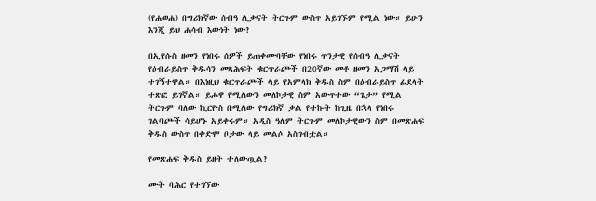(የሐወሐ) በግሪክኛው ሰብዓ ሊቃናት ትርጉም ውስጥ አይገኙም የሚል ነው። ይሁን እንጂ ይህ ሐሳብ እውነት ነው?

በኢየሱስ ዘመን የነበሩ ሰዎች ይጠቀሙባቸው የነበሩ ጥንታዊ የሰብዓ ሊቃናት የዕብራይስጥ ቅዱሳን መጻሕፍት ቁርጥራጮች በ20ኛው መቶ ዘመን አጋማሽ ላይ ተገኝተዋል። በእነዚህ ቁርጥራጮች ላይ የአምላክ ቅዱስ ስም በዕብራይስጥ ፊደላት ተጽፎ ይገኛል። ይሖዋ የሚለውን መለኮታዊ ስም አውጥተው “ጌታ” የሚል ትርጉም ባለው ኪርዮስ በሚለው የግሪክኛ ቃል የተኩት ከጊዜ በኋላ የነበሩ ገልባጮች ሳይሆኑ አይቀሩም። አዲስ ዓለም ትርጉም መለኮታዊውን ስም በመጽሐፍ ቅዱስ ውስጥ በቀድሞ ቦታው ላይ መልሶ አስገብቷል።

የመጽሐፍ ቅዱስ ይዘት ተለውጧል?

ሙት ባሕር የተገኘው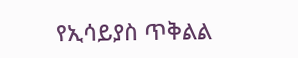የኢሳይያስ ጥቅልል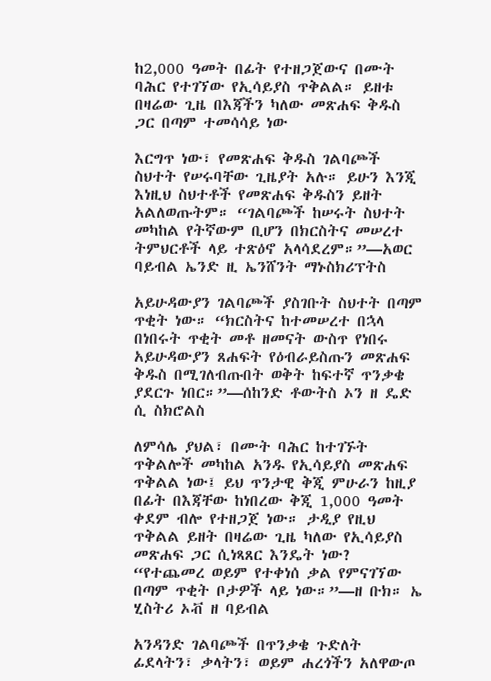ከ2,000 ዓመት በፊት የተዘጋጀውና በሙት ባሕር የተገኘው የኢሳይያስ ጥቅልል። ይዘቱ በዛሬው ጊዜ በእጃችን ካለው መጽሐፍ ቅዱስ ጋር በጣም ተመሳሳይ ነው

እርግጥ ነው፣ የመጽሐፍ ቅዱስ ገልባጮች ስህተት የሠሩባቸው ጊዜያት አሉ። ይሁን እንጂ እነዚህ ስህተቶች የመጽሐፍ ቅዱስን ይዘት አልለወጡትም። “ገልባጮች ከሠሩት ስህተት መካከል የትኛውም ቢሆን በክርስትና መሠረተ ትምህርቶች ላይ ተጽዕኖ አላሳደረም።”—አወር ባይብል ኤንድ ዚ ኤንሸንት ማኑስክሪፕትስ

አይሁዳውያን ገልባጮች ያስገቡት ስህተት በጣም ጥቂት ነው። “ክርስትና ከተመሠረተ በኋላ በነበሩት ጥቂት መቶ ዘመናት ውስጥ የነበሩ አይሁዳውያን ጸሐፍት የዕብራይስጡን መጽሐፍ ቅዱስ በሚገለብጡበት ወቅት ከፍተኛ ጥንቃቄ ያደርጉ ነበር።”—ሰከንድ ቶውትስ ኦን ዘ ዴድ ሲ ስክሮልስ

ለምሳሌ ያህል፣ በሙት ባሕር ከተገኙት ጥቅልሎች መካከል አንዱ የኢሳይያስ መጽሐፍ ጥቅልል ነው፤ ይህ ጥንታዊ ቅጂ ምሁራን ከዚያ በፊት በእጃቸው ከነበረው ቅጂ 1,000 ዓመት ቀደም ብሎ የተዘጋጀ ነው። ታዲያ የዚህ ጥቅልል ይዘት በዛሬው ጊዜ ካለው የኢሳይያስ መጽሐፍ ጋር ሲነጻጸር እንዴት ነው? “የተጨመረ ወይም የተቀነሰ ቃል የምናገኘው በጣም ጥቂት ቦታዎች ላይ ነው።”—ዘ ቡክ። ኤ ሂስትሪ ኦቭ ዘ ባይብል

አንዳንድ ገልባጮች በጥንቃቄ ጉድለት ፊደላትን፣ ቃላትን፣ ወይም ሐረጎችን አለዋውጦ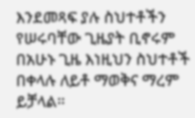እንደመጻፍ ያሉ ስህተቶችን የሠሩባቸው ጊዜያት ቢኖሩም በአሁኑ ጊዜ እነዚህን ስህተቶች በቀላሉ ለይቶ ማወቅና ማረም ይቻላል።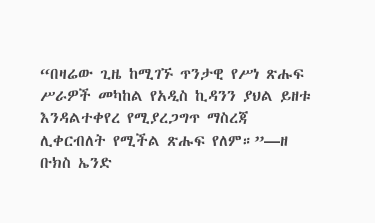“በዛሬው ጊዜ ከሚገኙ ጥንታዊ የሥነ ጽሑፍ ሥራዎች መካከል የአዲስ ኪዳንን ያህል ይዘቱ እንዳልተቀየረ የሚያረጋግጥ ማስረጃ ሊቀርብለት የሚችል ጽሑፍ የለም።”—ዘ ቡክስ ኤንድ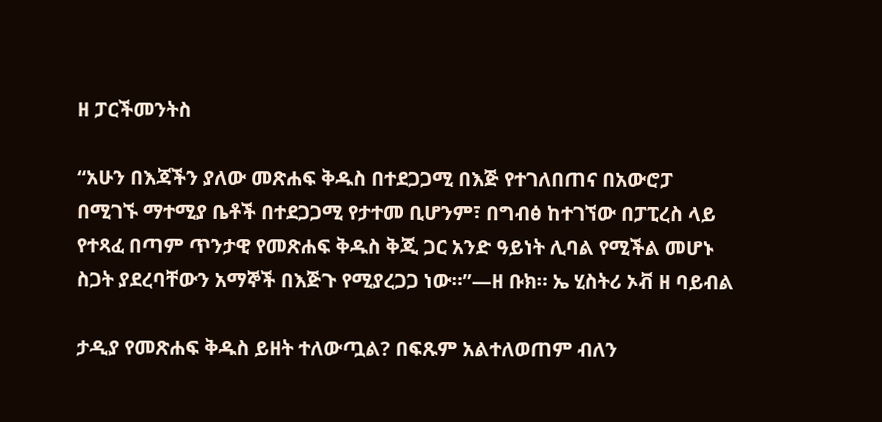ዘ ፓርችመንትስ

“አሁን በእጃችን ያለው መጽሐፍ ቅዱስ በተደጋጋሚ በእጅ የተገለበጠና በአውሮፓ በሚገኙ ማተሚያ ቤቶች በተደጋጋሚ የታተመ ቢሆንም፣ በግብፅ ከተገኘው በፓፒረስ ላይ የተጻፈ በጣም ጥንታዊ የመጽሐፍ ቅዱስ ቅጂ ጋር አንድ ዓይነት ሊባል የሚችል መሆኑ ስጋት ያደረባቸውን አማኞች በእጅጉ የሚያረጋጋ ነው።”—ዘ ቡክ። ኤ ሂስትሪ ኦቭ ዘ ባይብል

ታዲያ የመጽሐፍ ቅዱስ ይዘት ተለውጧል? በፍጹም አልተለወጠም ብለን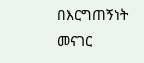በእርግጠኝነት መናገር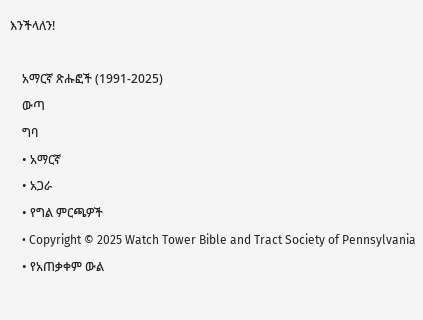እንችላለን!

    አማርኛ ጽሑፎች (1991-2025)
    ውጣ
    ግባ
    • አማርኛ
    • አጋራ
    • የግል ምርጫዎች
    • Copyright © 2025 Watch Tower Bible and Tract Society of Pennsylvania
    • የአጠቃቀም ውል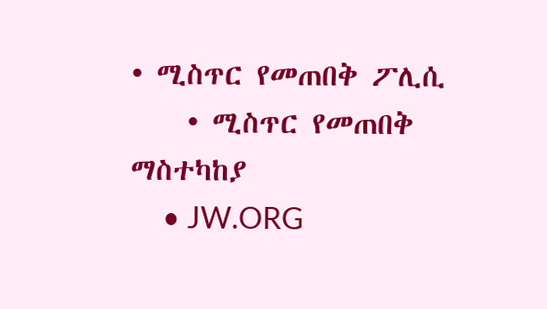• ሚስጥር የመጠበቅ ፖሊሲ
    • ሚስጥር የመጠበቅ ማስተካከያ
    • JW.ORG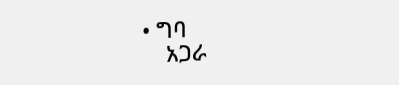• ግባ
    አጋራ